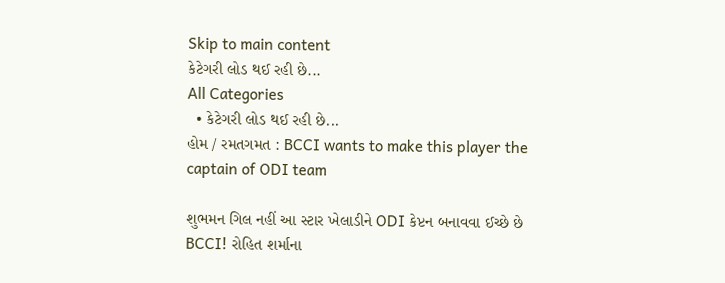Skip to main content
કેટેગરી લોડ થઈ રહી છે...
All Categories
  • કેટેગરી લોડ થઈ રહી છે...
હોમ / રમતગમત : BCCI wants to make this player the captain of ODI team

શુભમન ગિલ નહીં આ સ્ટાર ખેલાડીને ODI કેપ્ટન બનાવવા ઈચ્છે છે BCCI! રોહિત શર્માના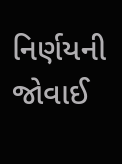નિર્ણયની જોવાઈ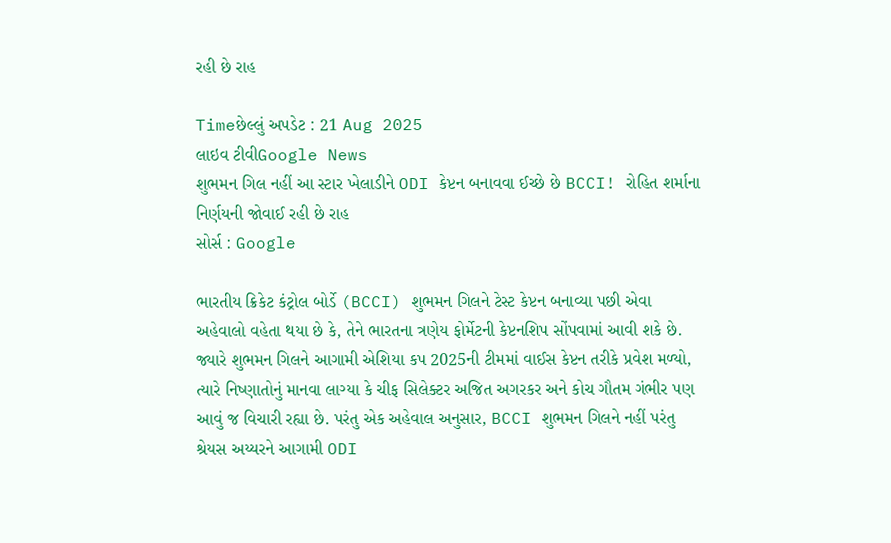રહી છે રાહ

Timeછેલ્લું અપડેટ : 21 Aug 2025
લાઇવ ટીવીGoogle News
શુભમન ગિલ નહીં આ સ્ટાર ખેલાડીને ODI કેપ્ટન બનાવવા ઈચ્છે છે BCCI! રોહિત શર્માના નિર્ણયની જોવાઈ રહી છે રાહ
સોર્સ : Google

ભારતીય ક્રિકેટ કંટ્રોલ બોર્ડે (BCCI) શુભમન ગિલને ટેસ્ટ કેપ્ટન બનાવ્યા પછી એવા અહેવાલો વહેતા થયા છે કે, તેને ભારતના ત્રણેય ફોર્મેટની કેપ્ટનશિપ સોંપવામાં આવી શકે છે. જ્યારે શુભમન ગિલને આગામી એશિયા કપ 2025ની ટીમમાં વાઈસ કેપ્ટન તરીકે પ્રવેશ મળ્યો, ત્યારે નિષ્ણાતોનું માનવા લાગ્યા કે ચીફ સિલેક્ટર અજિત અગરકર અને કોચ ગૌતમ ગંભીર પણ આવું જ વિચારી રહ્યા છે. પરંતુ એક અહેવાલ અનુસાર, BCCI શુભમન ગિલને નહીં પરંતુ શ્રેયસ અય્યરને આગામી ODI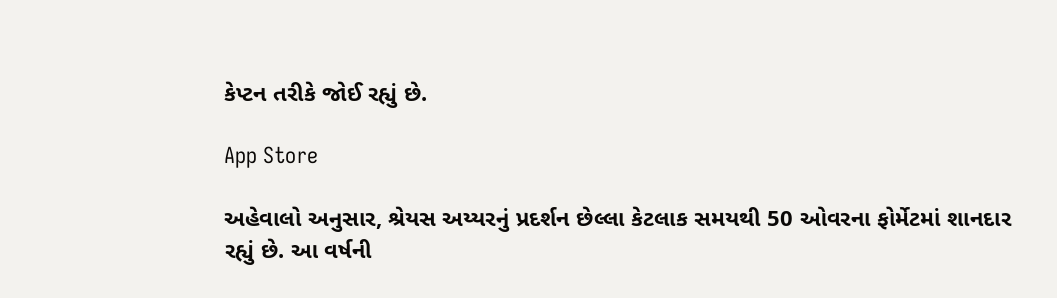કેપ્ટન તરીકે જોઈ રહ્યું છે.

App Store

અહેવાલો અનુસાર, શ્રેયસ અય્યરનું પ્રદર્શન છેલ્લા કેટલાક સમયથી 50 ઓવરના ફોર્મેટમાં શાનદાર રહ્યું છે. આ વર્ષની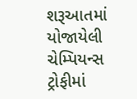શરૂઆતમાં યોજાયેલી ચેમ્પિયન્સ ટ્રોફીમાં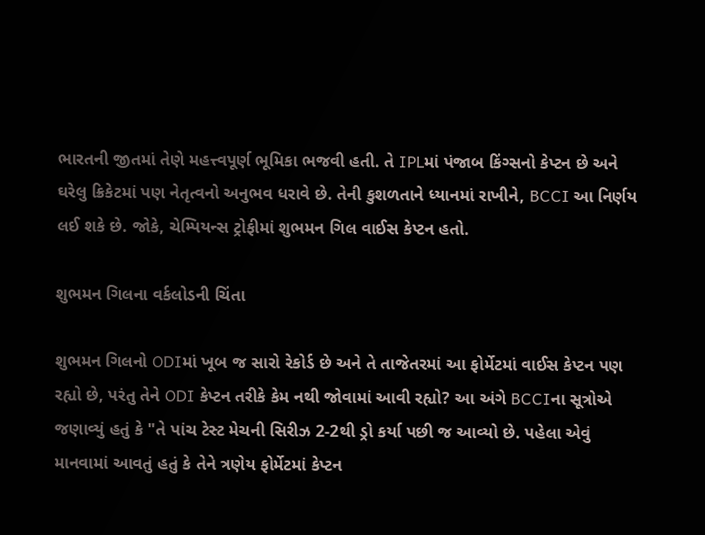ભારતની જીતમાં તેણે મહત્ત્વપૂર્ણ ભૂમિકા ભજવી હતી. તે IPLમાં પંજાબ કિંગ્સનો કેપ્ટન છે અને ઘરેલુ ક્રિકેટમાં પણ નેતૃત્વનો અનુભવ ધરાવે છે. તેની કુશળતાને ધ્યાનમાં રાખીને, BCCI આ નિર્ણય લઈ શકે છે. જોકે, ચેમ્પિયન્સ ટ્રોફીમાં શુભમન ગિલ વાઈસ કેપ્ટન હતો.

શુભમન ગિલના વર્કલોડની ચિંતા

શુભમન ગિલનો ODIમાં ખૂબ જ સારો રેકોર્ડ છે અને તે તાજેતરમાં આ ફોર્મેટમાં વાઈસ કેપ્ટન પણ રહ્યો છે, પરંતુ તેને ODI કેપ્ટન તરીકે કેમ નથી જોવામાં આવી રહ્યો? આ અંગે BCCIના સૂત્રોએ જણાવ્યું હતું કે "તે પાંચ ટેસ્ટ મેચની સિરીઝ 2-2થી ડ્રો કર્યા પછી જ આવ્યો છે. પહેલા એવું માનવામાં આવતું હતું કે તેને ત્રણેય ફોર્મેટમાં કેપ્ટન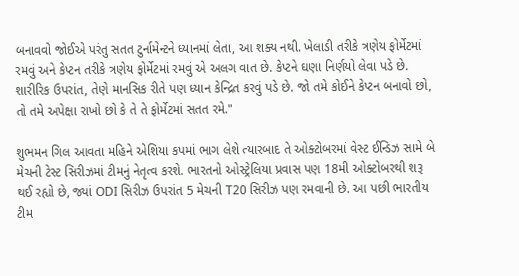બનાવવો જોઈએ પરંતુ સતત ટુર્નામેન્ટને ધ્યાનમાં લેતા, આ શક્ય નથી. ખેલાડી તરીકે ત્રણેય ફોર્મેટમાં રમવું અને કેપ્ટન તરીકે ત્રણેય ફોર્મેટમાં રમવું એ અલગ વાત છે. કેપ્ટને ઘણા નિર્ણયો લેવા પડે છે. શારીરિક ઉપરાંત, તેણે માનસિક રીતે પણ ધ્યાન કેન્દ્રિત કરવું પડે છે. જો તમે કોઈને કેપ્ટન બનાવો છો, તો તમે અપેક્ષા રાખો છો કે તે તે ફોર્મેટમાં સતત રમે."

શુભમન ગિલ આવતા મહિને એશિયા કપમાં ભાગ લેશે ત્યારબાદ તે ઓક્ટોબરમાં વેસ્ટ ઈન્ડિઝ સામે બે મેચની ટેસ્ટ સિરીઝમાં ટીમનું નેતૃત્વ કરશે. ભારતનો ઓસ્ટ્રેલિયા પ્રવાસ પણ 18મી ઓક્ટોબરથી શરૂ થઈ રહ્યો છે, જ્યાં ODI સિરીઝ ઉપરાંત 5 મેચની T20 સિરીઝ પણ રમવાની છે. આ પછી ભારતીય ટીમ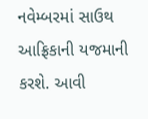નવેમ્બરમાં સાઉથ આફ્રિકાની યજમાની કરશે. આવી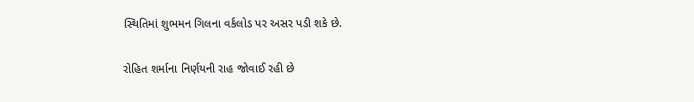સ્થિતિમાં શુભમન ગિલના વર્કલોડ પર અસર પડી શકે છે.

રોહિત શર્માના નિર્ણયની રાહ જોવાઈ રહી છે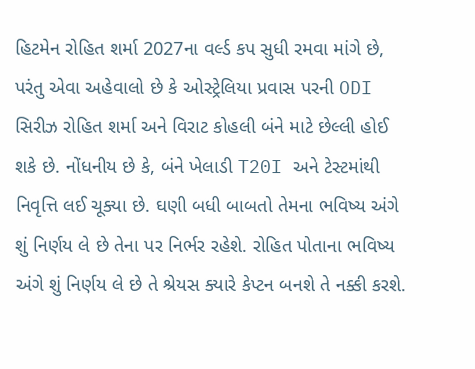હિટમેન રોહિત શર્મા 2027ના વર્લ્ડ કપ સુધી રમવા માંગે છે, પરંતુ એવા અહેવાલો છે કે ઓસ્ટ્રેલિયા પ્રવાસ પરની ODI સિરીઝ રોહિત શર્મા અને વિરાટ કોહલી બંને માટે છેલ્લી હોઈ શકે છે. નોંધનીય છે કે, બંને ખેલાડી T20I અને ટેસ્ટમાંથી નિવૃત્તિ લઈ ચૂક્યા છે. ઘણી બધી બાબતો તેમના ભવિષ્ય અંગે શું નિર્ણય લે છે તેના પર નિર્ભર રહેશે. રોહિત પોતાના ભવિષ્ય અંગે શું નિર્ણય લે છે તે શ્રેયસ ક્યારે કેપ્ટન બનશે તે નક્કી કરશે.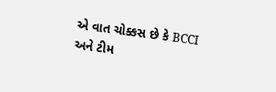એ વાત ચોક્કસ છે કે BCCI અને ટીમ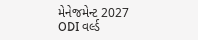મેનેજમેન્ટ 2027 ODI વર્લ્ડ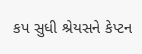કપ સુધી શ્રેયસને કેપ્ટન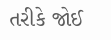તરીકે જોઈ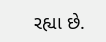રહ્યા છે.